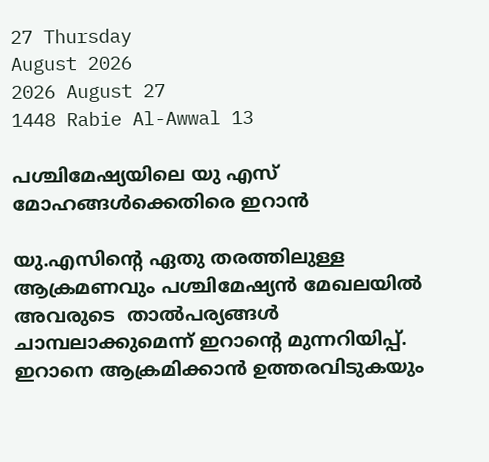27 Thursday
August 2026
2026 August 27
1448 Rabie Al-Awwal 13

പശ്ചിമേഷ്യയിലെ യു എസ് മോഹങ്ങള്‍ക്കെതിരെ ഇറാന്‍

യു.എസിന്റെ ഏതു തരത്തിലുള്ള ആക്രമണവും പശ്ചിമേഷ്യന്‍ മേഖലയില്‍ അവരുടെ  താല്‍പര്യങ്ങള്‍ ചാമ്പലാക്കുമെന്ന് ഇറാന്റെ മുന്നറിയിപ്പ്. ഇറാനെ ആക്രമിക്കാന്‍ ഉത്തരവിടുകയും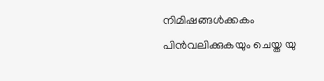നിമിഷങ്ങള്‍ക്കകം പിന്‍വലിക്കുകയും ചെയ്ത യു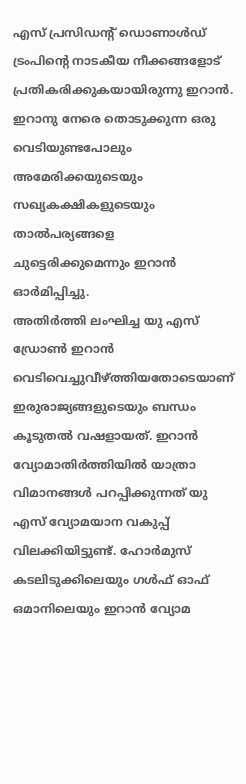എസ് പ്രസിഡന്റ് ഡൊണാള്‍ഡ് ട്രംപിന്റെ നാടകീയ നീക്കങ്ങളോട് പ്രതികരിക്കുകയായിരുന്നു ഇറാന്‍.  ഇറാനു നേരെ തൊടുക്കുന്ന ഒരു വെടിയുണ്ടപോലും അമേരിക്കയുടെയും സഖ്യകക്ഷികളുടെയും താല്‍പര്യങ്ങളെ ചുട്ടെരിക്കുമെന്നും ഇറാന്‍ ഓര്‍മിപ്പിച്ചു.
അതിര്‍ത്തി ലംഘിച്ച യു എസ് ഡ്രോണ്‍ ഇറാന്‍ വെടിവെച്ചുവീഴ്ത്തിയതോടെയാണ് ഇരുരാജ്യങ്ങളുടെയും ബന്ധം കൂടുതല്‍ വഷളായത്. ഇറാന്‍ വ്യോമാതിര്‍ത്തിയില്‍ യാത്രാ വിമാനങ്ങള്‍ പറപ്പിക്കുന്നത് യു എസ് വ്യോമയാന വകുപ്പ് വിലക്കിയിട്ടുണ്ട്. ഹോര്‍മുസ് കടലിടുക്കിലെയും ഗള്‍ഫ് ഓഫ് ഒമാനിലെയും ഇറാന്‍ വ്യോമ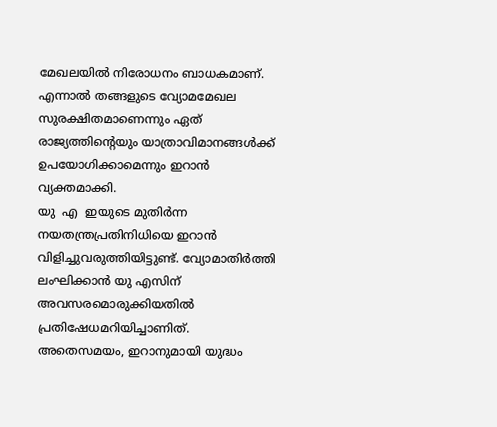മേഖലയില്‍ നിരോധനം ബാധകമാണ്. എന്നാല്‍ തങ്ങളുടെ വ്യോമമേഖല സുരക്ഷിതമാണെന്നും ഏത് രാജ്യത്തിന്റെയും യാത്രാവിമാനങ്ങള്‍ക്ക് ഉപയോഗിക്കാമെന്നും ഇറാന്‍ വ്യക്തമാക്കി.
യു  എ  ഇയുടെ മുതിര്‍ന്ന നയതന്ത്രപ്രതിനിധിയെ ഇറാന്‍ വിളിച്ചുവരുത്തിയിട്ടുണ്ട്. വ്യോമാതിര്‍ത്തി ലംഘിക്കാന്‍ യു എസിന് അവസരമൊരുക്കിയതില്‍ പ്രതിഷേധമറിയിച്ചാണിത്. അതെസമയം, ഇറാനുമായി യുദ്ധം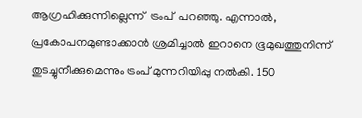ആഗ്രഹിക്കുന്നില്ലെന്ന്  ട്രംപ്  പറഞ്ഞു. എന്നാല്‍, പ്രകോപനമുണ്ടാക്കാന്‍ ശ്രമിച്ചാല്‍ ഇറാനെ ഭൂമുഖത്തുനിന്ന് തുടച്ചുനീക്കുമെന്നും ട്രംപ് മുന്നറിയിപ്പു നല്‍കി. 150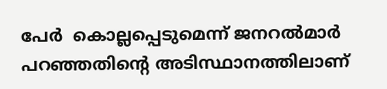പേര്‍  കൊല്ലപ്പെടുമെന്ന് ജനറല്‍മാര്‍ പറഞ്ഞതിന്റെ അടിസ്ഥാനത്തിലാണ്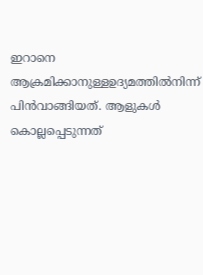ഇറാനെ ആക്രമിക്കാനുള്ളഉദ്യമത്തില്‍നിന്ന് പിന്‍വാങ്ങിയത്. ആളുകള്‍ കൊല്ലപ്പെടുന്നത്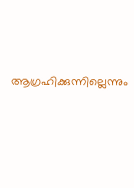ആഗ്രഹിക്കുന്നില്ലെന്നും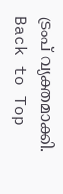ട്രംപ് വ്യക്തമാക്കി.
Back to Top